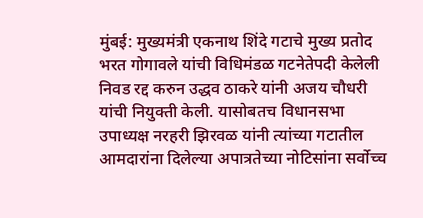मुंबई: मुख्यमंत्री एकनाथ शिंदे गटाचे मुख्य प्रतोद भरत गोगावले यांची विधिमंडळ गटनेतेपदी केलेली निवड रद्द करुन उद्धव ठाकरे यांनी अजय चौधरी यांची नियुक्ती केली. यासोबतच विधानसभा उपाध्यक्ष नरहरी झिरवळ यांनी त्यांच्या गटातील आमदारांना दिलेल्या अपात्रतेच्या नोटिसांना सर्वोच्च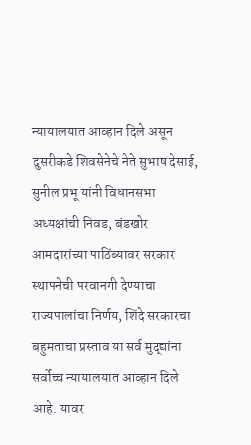न्यायालयात आव्हान दिले असून दुसरीकडे शिवसेनेचे नेते सुभाष देसाई, सुनील प्रभू यांनी विधानसभा अध्यक्षांची निवड, बंडखोर आमदारांच्या पाठिंब्यावर सरकार स्थापनेची परवानगी देण्याचा राज्यपालांचा निर्णय, शिंदे सरकारचा बहुमताचा प्रस्ताव या सर्व मुद्द्यांना सर्वोच्च न्यायालयात आव्हान दिले आहे. यावर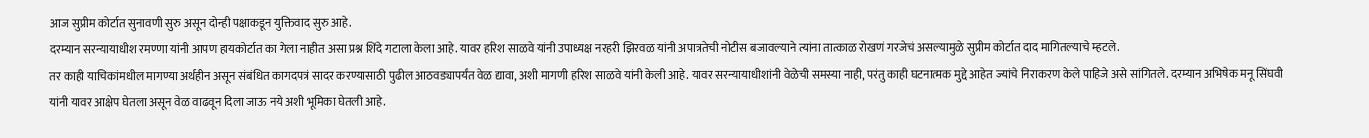आज सुप्रीम कोर्टात सुनावणी सुरु असून दोन्ही पक्षाकडून युक्तिवाद सुरु आहे.
दरम्यान सरन्यायाधीश रमण्णा यांनी आपण हायकोर्टात का गेला नाहीत असा प्रश्न शिंदे गटाला केला आहे. यावर हरिश साळवे यांनी उपाध्यक्ष नरहरी झिरवळ यांनी अपात्रतेची नोटीस बजावल्याने त्यांना तात्काळ रोखणं गरजेचं असल्यामुळे सुप्रीम कोर्टात दाद मागितल्याचे म्हटले.
तर काही याचिकांमधील मागण्या अर्थहीन असून संबंधित कागदपत्रं सादर करण्यासाठी पुढील आठवड्यापर्यंत वेळ द्यावा, अशी मागणी हरिश साळवे यांनी केली आहे. यावर सरन्यायाधीशांनी वेळेची समस्या नाही, परंतु काही घटनात्मक मुद्दे आहेत ज्यांचे निराकरण केले पाहिजे असे सांगितले. दरम्यान अभिषेक मनू सिंघवी यांनी यावर आक्षेप घेतला असून वेळ वाढवून दिला जाऊ नये अशी भूमिका घेतली आहे.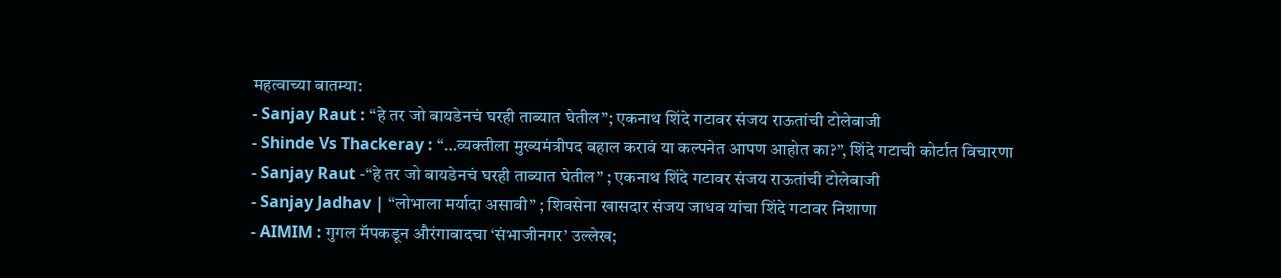महत्वाच्या बातम्या:
- Sanjay Raut : “हे तर जो बायडेनचं घरही ताब्यात घेतील”; एकनाथ शिंदे गटावर संजय राऊतांची टोलेबाजी
- Shinde Vs Thackeray : “…व्यक्तीला मुख्यमंत्रीपद बहाल करावं या कल्पनेत आपण आहोत का?”, शिंदे गटाची कोर्टात विचारणा
- Sanjay Raut -“हे तर जो बायडेनचं घरही ताब्यात घेतील” ; एकनाथ शिंदे गटावर संजय राऊतांची टोलेबाजी
- Sanjay Jadhav | “लोभाला मर्यादा असावी” ; शिवसेना खासदार संजय जाधव यांचा शिंदे गटावर निशाणा
- AIMIM : गुगल मॅपकडून औरंगाबादचा ‘संभाजीनगर’ उल्लेख;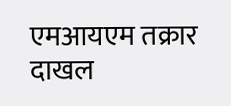एमआयएम तक्रार दाखल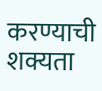करण्याची शक्यता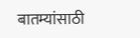बातम्यांसाठी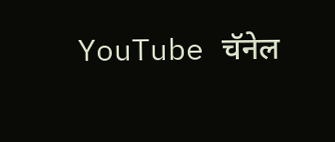YouTube चॅनेल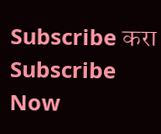Subscribe करा
Subscribe Now